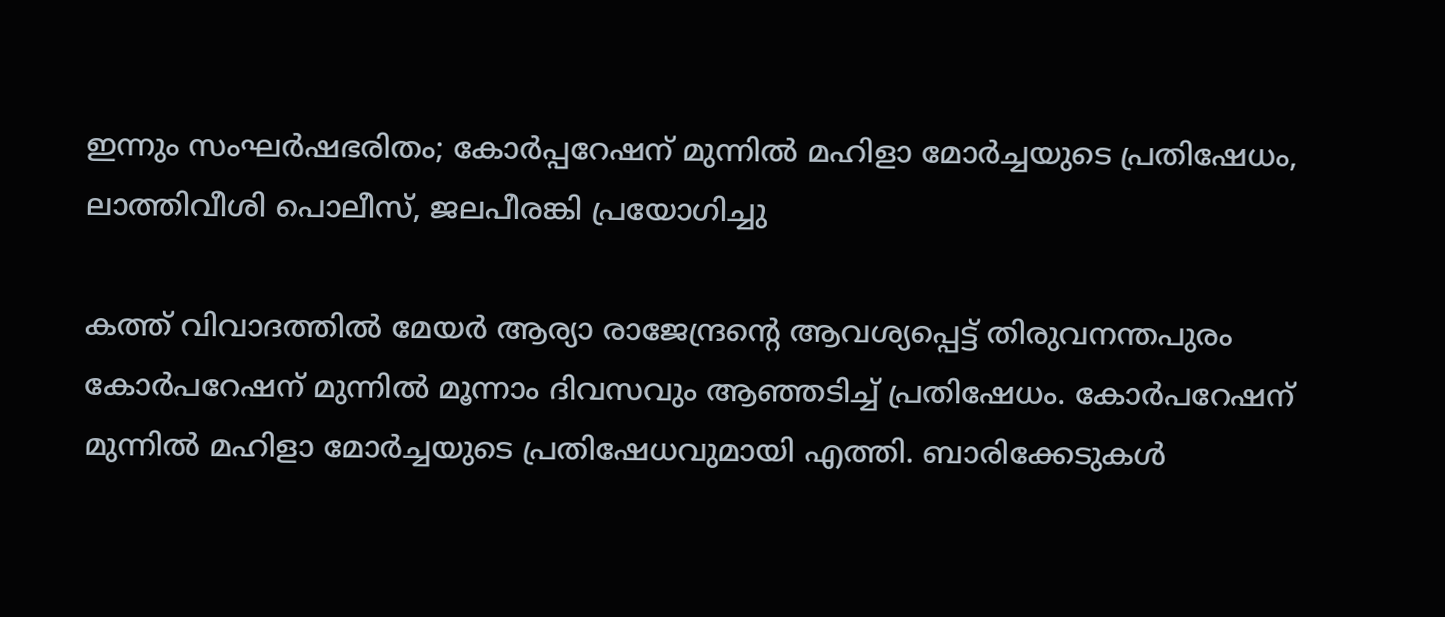ഇന്നും സംഘര്‍ഷഭരിതം; കോര്‍പ്പറേഷന് മുന്നില്‍ മഹിളാ മോര്‍ച്ചയുടെ പ്രതിഷേധം, ലാത്തിവീശി പൊലീസ്, ജലപീരങ്കി പ്രയോഗിച്ചു

കത്ത് വിവാദത്തില്‍ മേയര്‍ ആര്യാ രാജേന്ദ്രന്റെ ആവശ്യപ്പെട്ട് തിരുവനന്തപുരം കോര്‍പറേഷന് മുന്നില്‍ മൂന്നാം ദിവസവും ആഞ്ഞടിച്ച് പ്രതിഷേധം. കോര്‍പറേഷന് മുന്നില്‍ മഹിളാ മോര്‍ച്ചയുടെ പ്രതിഷേധവുമായി എത്തി. ബാരിക്കേടുകള്‍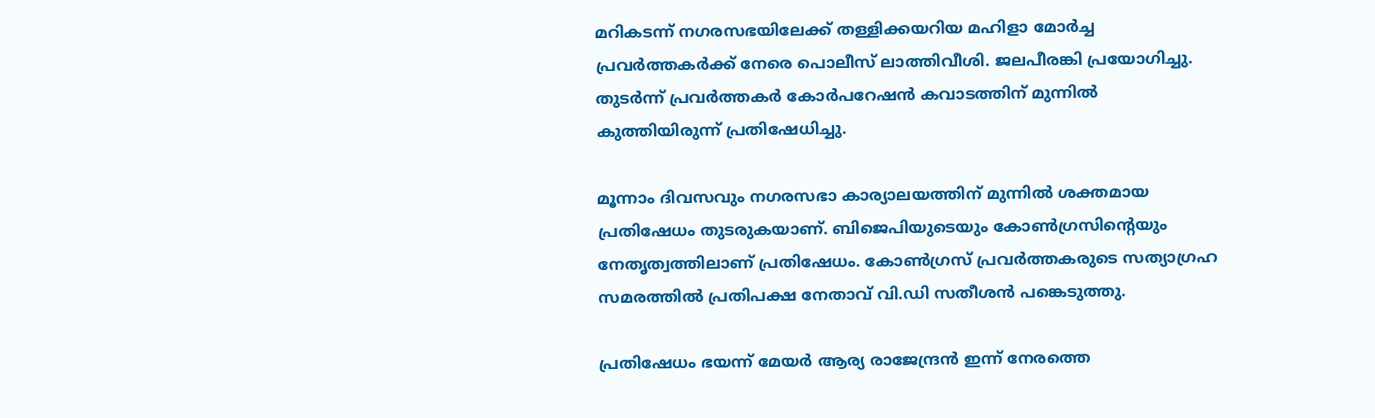മറികടന്ന് നഗരസഭയിലേക്ക് തള്ളിക്കയറിയ മഹിളാ മോര്‍ച്ച പ്രവര്‍ത്തകര്‍ക്ക് നേരെ പൊലീസ് ലാത്തിവീശി. ജലപീരങ്കി പ്രയോഗിച്ചു. തുടര്‍ന്ന് പ്രവര്‍ത്തകര്‍ കോര്‍പറേഷന്‍ കവാടത്തിന് മുന്നില്‍ കുത്തിയിരുന്ന് പ്രതിഷേധിച്ചു.

മൂന്നാം ദിവസവും നഗരസഭാ കാര്യാലയത്തിന് മുന്നില്‍ ശക്തമായ പ്രതിഷേധം തുടരുകയാണ്. ബിജെപിയുടെയും കോണ്‍ഗ്രസിന്റെയും നേതൃത്വത്തിലാണ് പ്രതിഷേധം. കോണ്‍ഗ്രസ് പ്രവര്‍ത്തകരുടെ സത്യാഗ്രഹ സമരത്തില്‍ പ്രതിപക്ഷ നേതാവ് വി.ഡി സതീശന്‍ പങ്കെടുത്തു.

പ്രതിഷേധം ഭയന്ന് മേയര്‍ ആര്യ രാജേന്ദ്രന്‍ ഇന്ന് നേരത്തെ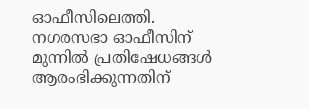ഓഫീസിലെത്തി. നഗരസഭാ ഓഫീസിന് മുന്നില്‍ പ്രതിഷേധങ്ങള്‍ ആരംഭിക്കുന്നതിന്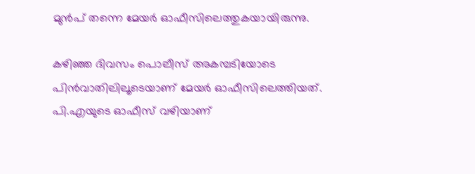മുന്‍പ് തന്നെ മേയര്‍ ഓഫീസിലെത്തുകയായിരുന്നു.

കഴിഞ്ഞ ദിവസം പൊലീസ് അകമ്പടിയോടെ പിന്‍വാതിലിലൂടെയാണ് മേയര്‍ ഓഫീസിലെത്തിയത്. പി.എയുടെ ഓഫീസ് വഴിയാണ്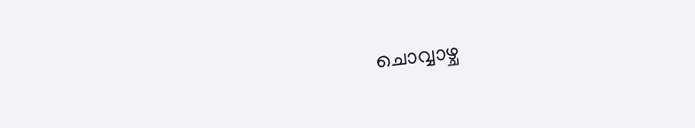ചൊവ്വാഴ്ച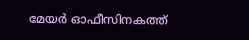മേയര്‍ ഓഫീസിനകത്ത്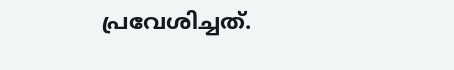പ്രവേശിച്ചത്.